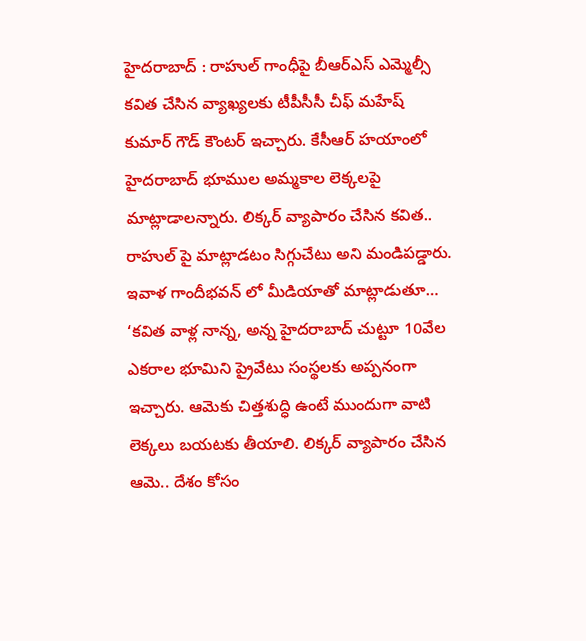హైదరాబాద్ : రాహుల్ గాంధీపై బీఆర్ఎస్ ఎమ్మెల్సీ కవిత చేసిన వ్యాఖ్యలకు టీపీసీసీ చీఫ్ మహేష్ కుమార్ గౌడ్ కౌంటర్ ఇచ్చారు. కేసీఆర్ హయాంలో హైదరాబాద్ భూముల అమ్మకాల లెక్కలపై మాట్లాడాలన్నారు. లిక్కర్ వ్యాపారం చేసిన కవిత.. రాహుల్ పై మాట్లాడటం సిగ్గుచేటు అని మండిపడ్డారు. ఇవాళ గాందీభవన్ లో మీడియాతో మాట్లాడుతూ… ‘కవిత వాళ్ల నాన్న, అన్న హైదరాబాద్ చుట్టూ 10వేల ఎకరాల భూమిని ప్రైవేటు సంస్థలకు అప్పనంగా ఇచ్చారు. ఆమెకు చిత్తశుద్ధి ఉంటే ముందుగా వాటి లెక్కలు బయటకు తీయాలి. లిక్కర్ వ్యాపారం చేసిన ఆమె.. దేశం కోసం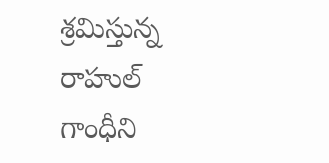శ్రమిస్తున్న రాహుల్ గాంధీని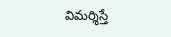విమర్శిస్తే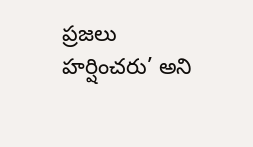ప్రజలు హర్షించరు’ అని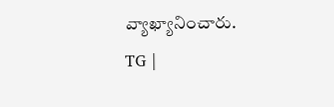వ్యాఖ్యానించారు.
TG |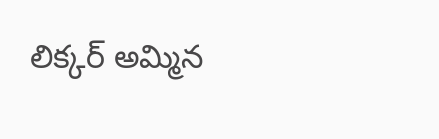లిక్కర్ అమ్మిన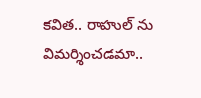కవిత.. రాహుల్ ను విమర్శించడమా..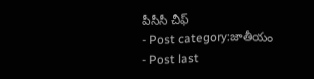పీసీసీ చీఫ్
- Post category:జాతీయం
- Post last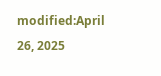modified:April 26, 2025